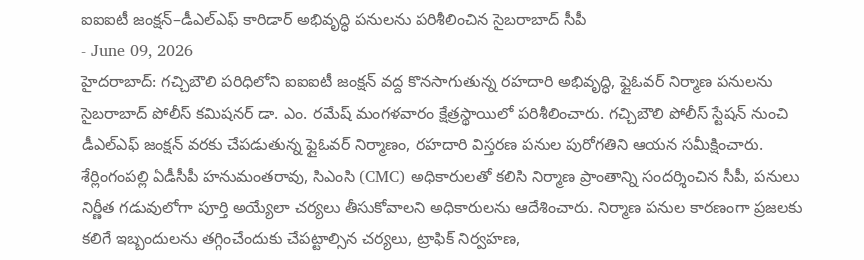ఐఐఐటీ జంక్షన్–డీఎల్ఎఫ్ కారిడార్ అభివృద్ధి పనులను పరిశీలించిన సైబరాబాద్ సీపీ
- June 09, 2026
హైదరాబాద్: గచ్చిబౌలి పరిధిలోని ఐఐఐటీ జంక్షన్ వద్ద కొనసాగుతున్న రహదారి అభివృద్ధి, ఫ్లైఓవర్ నిర్మాణ పనులను సైబరాబాద్ పోలీస్ కమిషనర్ డా. ఎం. రమేష్ మంగళవారం క్షేత్రస్థాయిలో పరిశీలించారు. గచ్చిబౌలి పోలీస్ స్టేషన్ నుంచి డీఎల్ఎఫ్ జంక్షన్ వరకు చేపడుతున్న ఫ్లైఓవర్ నిర్మాణం, రహదారి విస్తరణ పనుల పురోగతిని ఆయన సమీక్షించారు.
శేర్లింగంపల్లి ఏడీసీపీ హనుమంతరావు, సిఎంసి (CMC) అధికారులతో కలిసి నిర్మాణ ప్రాంతాన్ని సందర్శించిన సీపీ, పనులు నిర్ణీత గడువులోగా పూర్తి అయ్యేలా చర్యలు తీసుకోవాలని అధికారులను ఆదేశించారు. నిర్మాణ పనుల కారణంగా ప్రజలకు కలిగే ఇబ్బందులను తగ్గించేందుకు చేపట్టాల్సిన చర్యలు, ట్రాఫిక్ నిర్వహణ,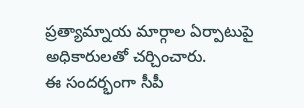ప్రత్యామ్నాయ మార్గాల ఏర్పాటుపై అధికారులతో చర్చించారు.
ఈ సందర్భంగా సీపీ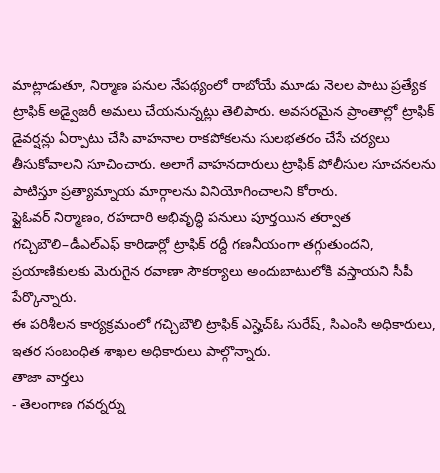మాట్లాడుతూ, నిర్మాణ పనుల నేపథ్యంలో రాబోయే మూడు నెలల పాటు ప్రత్యేక ట్రాఫిక్ అడ్వైజరీ అమలు చేయనున్నట్లు తెలిపారు. అవసరమైన ప్రాంతాల్లో ట్రాఫిక్ డైవర్షన్లు ఏర్పాటు చేసి వాహనాల రాకపోకలను సులభతరం చేసే చర్యలు తీసుకోవాలని సూచించారు. అలాగే వాహనదారులు ట్రాఫిక్ పోలీసుల సూచనలను పాటిస్తూ ప్రత్యామ్నాయ మార్గాలను వినియోగించాలని కోరారు.
ఫ్లైఓవర్ నిర్మాణం, రహదారి అభివృద్ధి పనులు పూర్తయిన తర్వాత గచ్చిబౌలి–డీఎల్ఎఫ్ కారిడార్లో ట్రాఫిక్ రద్దీ గణనీయంగా తగ్గుతుందని, ప్రయాణికులకు మెరుగైన రవాణా సౌకర్యాలు అందుబాటులోకి వస్తాయని సీపీ పేర్కొన్నారు.
ఈ పరిశీలన కార్యక్రమంలో గచ్చిబౌలి ట్రాఫిక్ ఎస్హెచ్ఓ సురేష్, సిఎంసి అధికారులు, ఇతర సంబంధిత శాఖల అధికారులు పాల్గొన్నారు.
తాజా వార్తలు
- తెలంగాణ గవర్నర్ను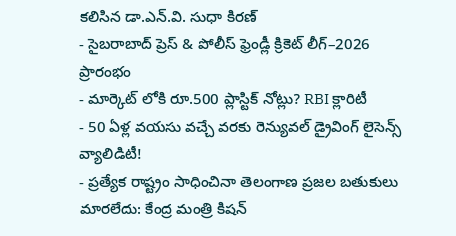కలిసిన డా.ఎన్.వి. సుధా కిరణ్
- సైబరాబాద్ ప్రెస్ & పోలీస్ ఫ్రెండ్లీ క్రికెట్ లీగ్–2026 ప్రారంభం
- మార్కెట్ లోకి రూ.500 ప్లాస్టిక్ నోట్లు? RBI క్లారిటీ
- 50 ఏళ్ల వయసు వచ్చే వరకు రెన్యువల్ డ్రైవింగ్ లైసెన్స్ వ్యాలిడిటీ!
- ప్రత్యేక రాష్ట్రం సాధించినా తెలంగాణ ప్రజల బతుకులు మారలేదు: కేంద్ర మంత్రి కిషన్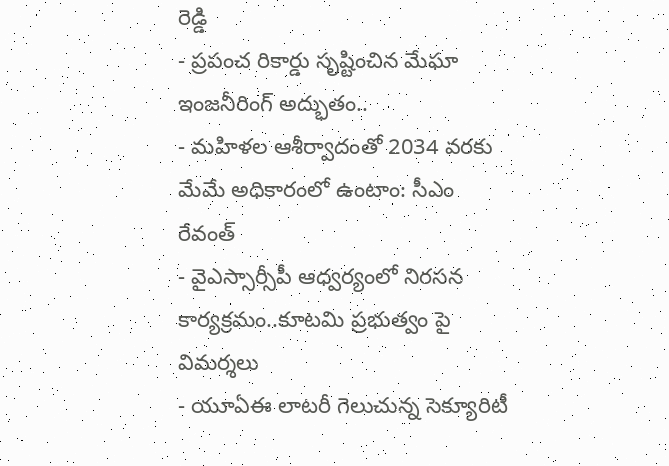రెడ్డి
- ప్రపంచ రికార్డు సృష్టించిన మేఘా ఇంజనీరింగ్ అద్భుతం..
- మహిళల ఆశీర్వాదంతో 2034 వరకు మేమే అధికారంలో ఉంటాం: సీఎం రేవంత్
- వైఎస్సార్సీపీ ఆధ్వర్యంలో నిరసన కార్యక్రమం..కూటమి ప్రభుత్వం పై విమర్శలు
- యూఏఈ లాటరీ గెలుచున్న సెక్యూరిటీ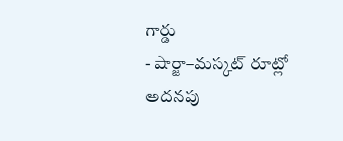గార్డు
- షార్జా–మస్కట్ రూట్లో అదనపు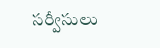సర్వీసులు